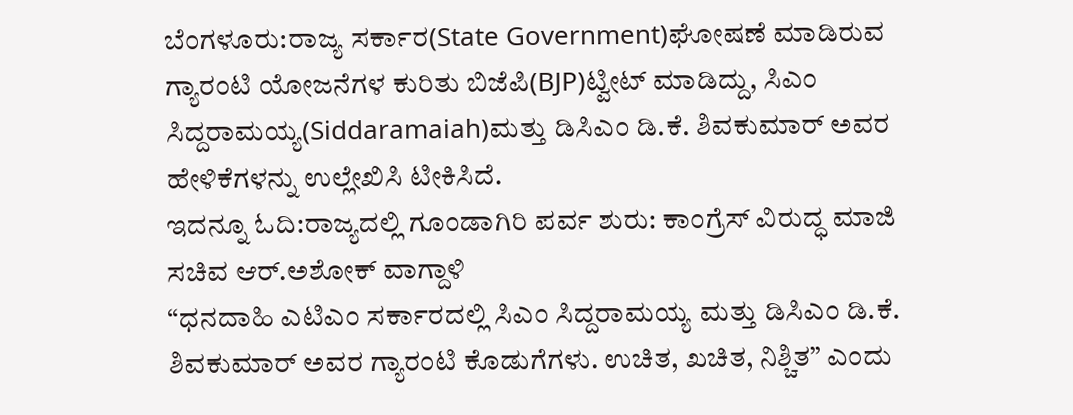ಬೆಂಗಳೂರು:ರಾಜ್ಯ ಸರ್ಕಾರ(State Government)ಘೋಷಣೆ ಮಾಡಿರುವ ಗ್ಯಾರಂಟಿ ಯೋಜನೆಗಳ ಕುರಿತು ಬಿಜೆಪಿ(BJP)ಟ್ವೀಟ್ ಮಾಡಿದ್ದು, ಸಿಎಂ ಸಿದ್ದರಾಮಯ್ಯ(Siddaramaiah)ಮತ್ತು ಡಿಸಿಎಂ ಡಿ.ಕೆ. ಶಿವಕುಮಾರ್ ಅವರ ಹೇಳಿಕೆಗಳನ್ನು ಉಲ್ಲೇಖಿಸಿ ಟೀಕಿಸಿದೆ.
ಇದನ್ನೂ ಓದಿ:ರಾಜ್ಯದಲ್ಲಿ ಗೂಂಡಾಗಿರಿ ಪರ್ವ ಶುರು: ಕಾಂಗ್ರೆಸ್ ವಿರುದ್ಧ ಮಾಜಿ ಸಚಿವ ಆರ್.ಅಶೋಕ್ ವಾಗ್ದಾಳಿ
“ಧನದಾಹಿ ಎಟಿಎಂ ಸರ್ಕಾರದಲ್ಲಿ ಸಿಎಂ ಸಿದ್ದರಾಮಯ್ಯ ಮತ್ತು ಡಿಸಿಎಂ ಡಿ.ಕೆ. ಶಿವಕುಮಾರ್ ಅವರ ಗ್ಯಾರಂಟಿ ಕೊಡುಗೆಗಳು. ಉಚಿತ, ಖಚಿತ, ನಿಶ್ಚಿತ” ಎಂದು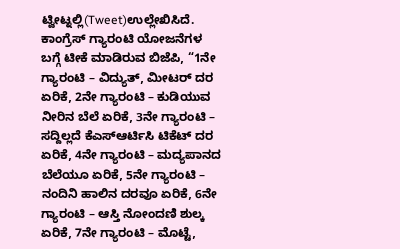ಟ್ವೀಟ್ನಲ್ಲಿ(Tweet)ಉಲ್ಲೇಖಿಸಿದೆ.
ಕಾಂಗ್ರೆಸ್ ಗ್ಯಾರಂಟಿ ಯೋಜನೆಗಳ ಬಗ್ಗೆ ಟೀಕೆ ಮಾಡಿರುವ ಬಿಜೆಪಿ, “1ನೇ ಗ್ಯಾರಂಟಿ – ವಿದ್ಯುತ್, ಮೀಟರ್ ದರ ಏರಿಕೆ, 2ನೇ ಗ್ಯಾರಂಟಿ – ಕುಡಿಯುವ ನೀರಿನ ಬೆಲೆ ಏರಿಕೆ, 3ನೇ ಗ್ಯಾರಂಟಿ – ಸದ್ದಿಲ್ಲದೆ ಕೆಎಸ್ಆರ್ಟಿಸಿ ಟಿಕೆಟ್ ದರ ಏರಿಕೆ, 4ನೇ ಗ್ಯಾರಂಟಿ – ಮದ್ಯಪಾನದ ಬೆಲೆಯೂ ಏರಿಕೆ, 5ನೇ ಗ್ಯಾರಂಟಿ – ನಂದಿನಿ ಹಾಲಿನ ದರವೂ ಏರಿಕೆ, 6ನೇ ಗ್ಯಾರಂಟಿ – ಆಸ್ತಿ ನೋಂದಣಿ ಶುಲ್ಕ ಏರಿಕೆ, 7ನೇ ಗ್ಯಾರಂಟಿ – ಮೊಟ್ಟೆ,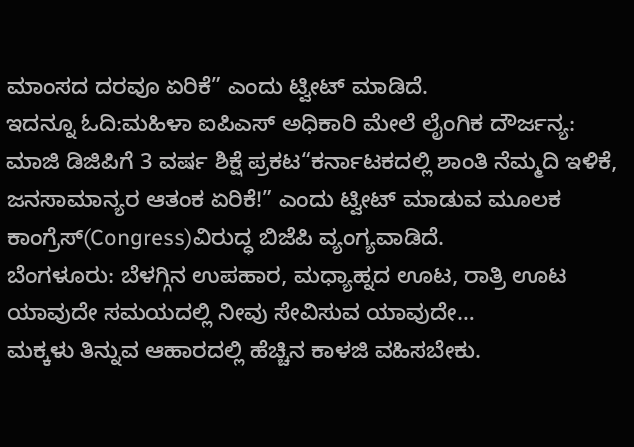ಮಾಂಸದ ದರವೂ ಏರಿಕೆ” ಎಂದು ಟ್ವೀಟ್ ಮಾಡಿದೆ.
ಇದನ್ನೂ ಓದಿ:ಮಹಿಳಾ ಐಪಿಎಸ್ ಅಧಿಕಾರಿ ಮೇಲೆ ಲೈಂಗಿಕ ದೌರ್ಜನ್ಯ: ಮಾಜಿ ಡಿಜಿಪಿಗೆ 3 ವರ್ಷ ಶಿಕ್ಷೆ ಪ್ರಕಟ“ಕರ್ನಾಟಕದಲ್ಲಿ ಶಾಂತಿ ನೆಮ್ಮದಿ ಇಳಿಕೆ, ಜನಸಾಮಾನ್ಯರ ಆತಂಕ ಏರಿಕೆ!” ಎಂದು ಟ್ವೀಟ್ ಮಾಡುವ ಮೂಲಕ ಕಾಂಗ್ರೆಸ್(Congress)ವಿರುದ್ಧ ಬಿಜೆಪಿ ವ್ಯಂಗ್ಯವಾಡಿದೆ.
ಬೆಂಗಳೂರು: ಬೆಳಗ್ಗಿನ ಉಪಹಾರ, ಮಧ್ಯಾಹ್ನದ ಊಟ, ರಾತ್ರಿ ಊಟ ಯಾವುದೇ ಸಮಯದಲ್ಲಿ ನೀವು ಸೇವಿಸುವ ಯಾವುದೇ…
ಮಕ್ಕಳು ತಿನ್ನುವ ಆಹಾರದಲ್ಲಿ ಹೆಚ್ಚಿನ ಕಾಳಜಿ ವಹಿಸಬೇಕು.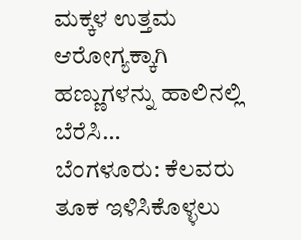ಮಕ್ಕಳ ಉತ್ತಮ ಆರೋಗ್ಯಕ್ಕಾಗಿ ಹಣ್ಣುಗಳನ್ನು ಹಾಲಿನಲ್ಲಿ ಬೆರೆಸಿ…
ಬೆಂಗಳೂರು: ಕೆಲವರು ತೂಕ ಇಳಿಸಿಕೊಳ್ಳಲು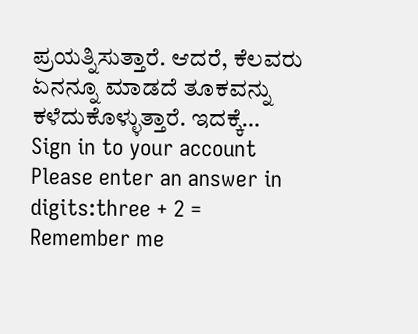ಪ್ರಯತ್ನಿಸುತ್ತಾರೆ. ಆದರೆ, ಕೆಲವರು ಏನನ್ನೂ ಮಾಡದೆ ತೂಕವನ್ನು ಕಳೆದುಕೊಳ್ಳುತ್ತಾರೆ. ಇದಕ್ಕೆ…
Sign in to your account
Please enter an answer in digits:three + 2 =
Remember me